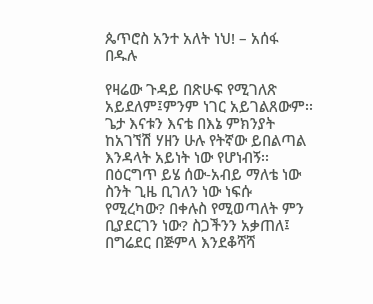ጴጥሮስ አንተ አለት ነህ! – አሰፋ በዱሉ

የዛሬው ጉዳይ በጽሁፍ የሚገለጽ አይደለም፤ምንም ነገር አይገልጸውም፡፡ጌታ እናቱን እናቴ በእኔ ምክንያት ከአገኘሽ ሃዘን ሁሉ የትኛው ይበልጣል እንዳላት አይነት ነው የሆነብኝ፡፡በዕርግጥ ይሄ ሰው-አብይ ማለቴ ነው ስንት ጊዜ ቢገለን ነው ነፍሱ የሚረካው? በቀሉስ የሚወጣለት ምን ቢያደርገን ነው? ስጋችንን አቃጠለ፤ በግሬደር በጅምላ እንደቆሻሻ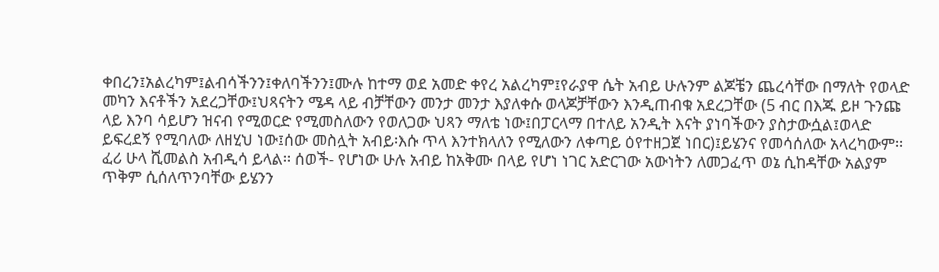ቀበረን፤አልረካም፤ልብሳችንን፤ቀለባችንን፤ሙሉ ከተማ ወደ አመድ ቀየረ አልረካም፤የራያዋ ሴት አብይ ሁሉንም ልጆቼን ጨረሳቸው በማለት የወላድ መካን እናቶችን አደረጋቸው፤ህጻናትን ሜዳ ላይ ብቻቸውን መንታ መንታ እያለቀሱ ወላጆቻቸውን እንዲጠብቁ አደረጋቸው (5 ብር በእጁ ይዞ ጉንጩ ላይ እንባ ሳይሆን ዝናብ የሚወርድ የሚመስለውን የወለጋው ህጻን ማለቴ ነው፤በፓርላማ በተለይ አንዲት እናት ያነባችውን ያስታውሷል፤ወላድ ይፍረደኝ የሚባለው ለዘሂህ ነው፤ሰው መስሏት አብይ፡እሱ ጥላ እንተክላለን የሚለውን ለቀጣይ ዕየተዘጋጀ ነበር)፤ይሄንና የመሳሰለው አላረካውም፡፡ፈሪ ሁላ ሺመልስ አብዲሳ ይላል፡፡ ሰወች- የሆነው ሁሉ አብይ ከአቅሙ በላይ የሆነ ነገር አድርገው አውነትን ለመጋፈጥ ወኔ ሲከዳቸው አልያም ጥቅም ሲሰለጥንባቸው ይሄንን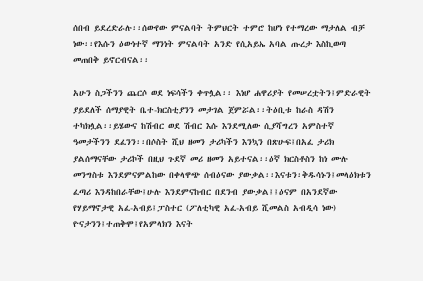ሰበብ ይደረድራሉ፡፡ሰውየው ምናልባት ትምህርት ተምሮ ከሆነ የተማረው ማታለል ብቻ ነው፡፡የእሱን ዕውነተኛ ማንነት ምናልባት አንድ የሲአይኤ አባል ጡረታ እስኪወጣ መጠበቅ ይኖርብናል፡፡

አሁን ስጋችንን ጨርሶ ወደ ነፍሳችን ቀጥሏል፡፡ እነሆ ሐዋሪያት የመሠረቷትን፤ምድራዊት ያይደለች ሰማያዊት ቤተ-ክርስቲያንን መታገል ጀምሯል፡፡ትዕቢቱ ከራስ ዳሽን ተካክሏል፡፡ይሄውና ከሽብር ወደ ሽብር እሱ እንደሚለው ሲያሻግረን አምስተኛ ዓመታችንን ደፈንን፡፡በሶስት ሺህ ዘመን ታሪካችን እንኳን በጽሁፍ፤በአፈ ታሪክ ያልሰማናቸው ታሪኮች በዚህ ጉደኛ መሪ ዘመን አይተናል፡፡ዕኛ ክርስቶስን ከነ ሙሉ መንግስቱ እንደምናምልከው በቀላዋጭ ሰብዕናው ያውቃል፡፡እናቱን፡ቅዱሳኑን፤መላዕክቱን ፈጣሪ እንዳከበራቸው፤ሁሉ እንደምናከብር በደንብ ያውቃል፤፤ዕናም በአንደኛው የሃይማኖታዊ አፈ-አብይ፤ፓስተር (ፖለቲካዊ አፈ-አብይ ሺመልስ አብዲሳ ነው) ዮናታንን፤ተጠቅሞ፤የአምላክን እናት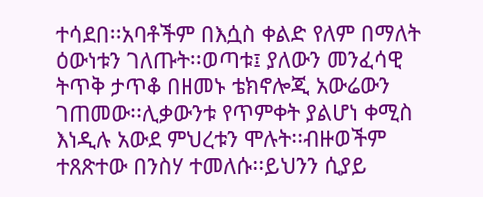ተሳደበ፡፡አባቶችም በእሷስ ቀልድ የለም በማለት ዕውነቱን ገለጡት፡፡ወጣቱ፤ ያለውን መንፈሳዊ ትጥቅ ታጥቆ በዘመኑ ቴክኖሎጂ አውሬውን ገጠመው፡፡ሊቃውንቱ የጥምቀት ያልሆነ ቀሚስ እነዲሉ አውደ ምህረቱን ሞሉት፡፡ብዙወችም ተጸጽተው በንስሃ ተመለሱ፡፡ይህንን ሲያይ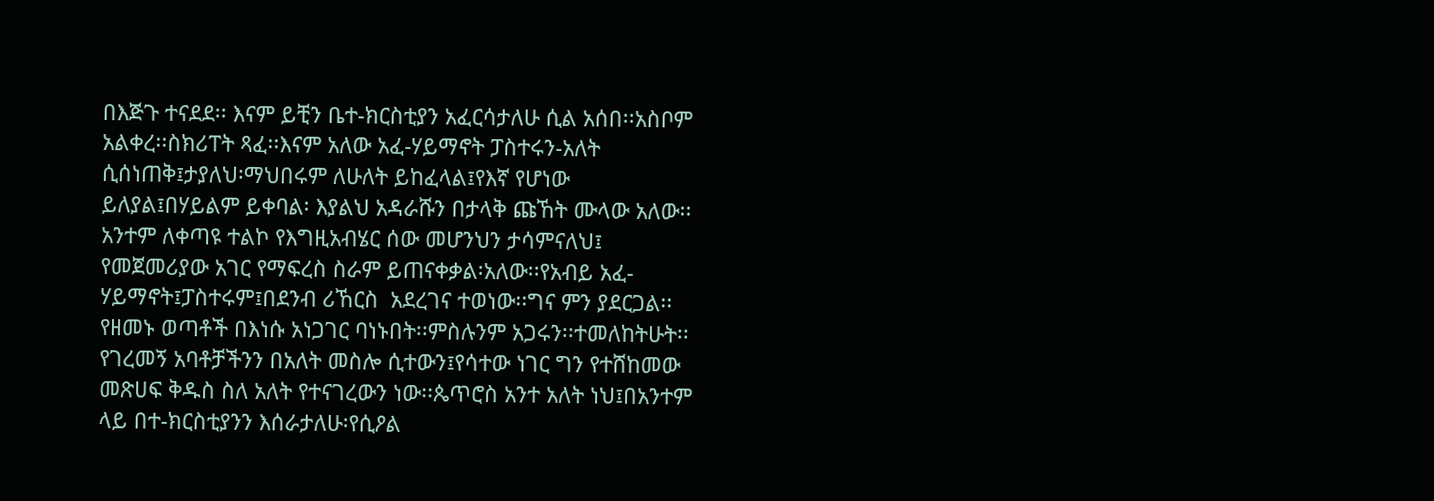በእጅጉ ተናደደ፡፡ እናም ይቺን ቤተ-ክርስቲያን አፈርሳታለሁ ሲል አሰበ፡፡አስቦም አልቀረ፡፡ስክሪፐት ጻፈ፡፡እናም አለው አፈ-ሃይማኖት ፓስተሩን-አለት ሲሰነጠቅ፤ታያለህ፡ማህበሩም ለሁለት ይከፈላል፤የእኛ የሆነው ይለያል፤በሃይልም ይቀባል፡ እያልህ አዳራሹን በታላቅ ጩኸት ሙላው አለው፡፡አንተም ለቀጣዩ ተልኮ የእግዚአብሄር ሰው መሆንህን ታሳምናለህ፤ የመጀመሪያው አገር የማፍረስ ስራም ይጠናቀቃል፡አለው፡፡የአብይ አፈ-ሃይማኖት፤ፓስተሩም፤በደንብ ሪኸርስ  አደረገና ተወነው፡፡ግና ምን ያደርጋል፡፡የዘመኑ ወጣቶች በእነሱ አነጋገር ባነኑበት፡፡ምስሉንም አጋሩን፡፡ተመለከትሁት፡፡ የገረመኝ አባቶቻችንን በአለት መስሎ ሲተውን፤የሳተው ነገር ግን የተሸከመው መጽሀፍ ቅዱስ ስለ አለት የተናገረውን ነው፡፡ጴጥሮስ አንተ አለት ነህ፤በአንተም ላይ በተ-ክርስቲያንን እሰራታለሁ፡የሲዖል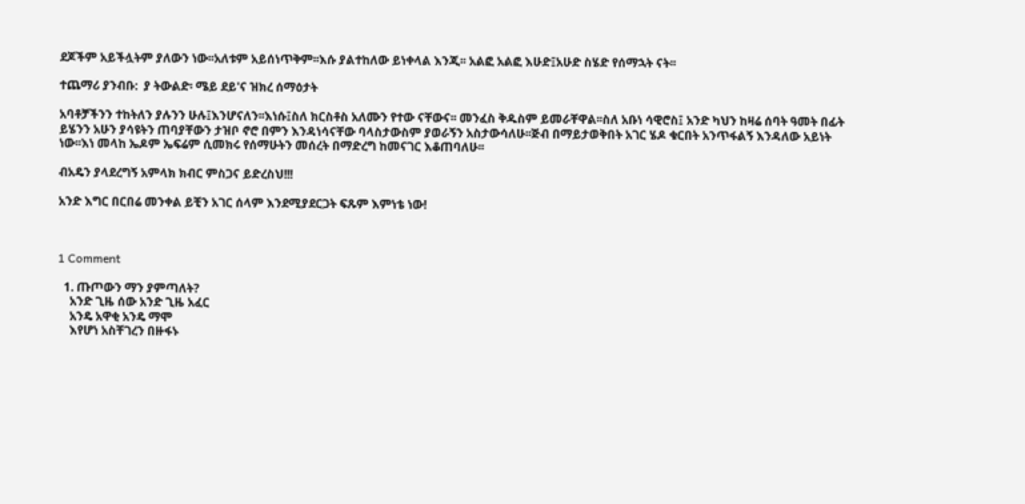ደጆችም አይችሏትም ያለውን ነው፡፡አለቱም አይሰነጥቅም፡፡እሱ ያልተከለው ይነቀላል እንጂ፡፡ አልፎ አልፎ እሁድ፤አሁድ ስሄድ የሰማኋት ናት፡፡

ተጨማሪ ያንብቡ:  ያ ትውልድ፡ ሜይ ደይ'ና ዝክረ ሰማዕታት

አባቶቻችንን ተከትለን ያሉንን ሁሉ፤እንሆናለን፡፡እነሱ፤ስለ ክርስቶስ አለሙን የተው ናቸውና፡፡ መንፈስ ቅዱስም ይመራቸዋል፡፡ስለ አቡነ ሳዊሮስ፤ አንድ ካህን ከዛሬ ሰባት ዓመት በፊት ይሄንን አሁን ያሳዩትን ጠባያቸውን ታዝቦ ኖሮ በምን እንዳነሳናቸው ባላስታውስም ያወራኝን አስታውሳለሁ፡፡ጅብ በማይታወቅበት አገር ሄዶ ቁርበት አንጥፋልኝ እንዳለው አይነት ነው፡፡እነ መላከ ኤዶም ኤፍሬም ሲመክሩ የሰማሁትን መሰረት በማድረግ ከመናገር እቆጠባለሁ፡፡

ብአዴን ያላደረግኝ አምላክ ክብር ምስጋና ይድረስህ!!!

አንድ እግር በርበሬ መንቀል ይቺን አገር ሰላም እንደሚያደርጋት ፍጹም እምነቴ ነው!



1 Comment

  1. ጡጦውን ማን ያምጣለት?
    አንድ ጊዜ ሰው አንድ ጊዜ አፈር
    አንዴ አዋቂ አንዴ ማሞ
    እየሆነ አስቸገረን በዙፋኑ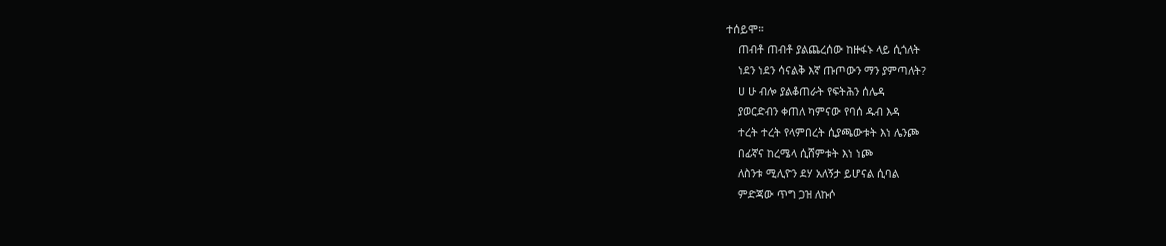ተሰይሞ።
    ጠብቶ ጠብቶ ያልጨረሰው ከዙፋኑ ላይ ሲጎለት
    ነደን ነደን ሳናልቅ እኛ ጡጦውን ማን ያምጣለት?
    ሀ ሁ ብሎ ያልቆጠራት የፍትሕን ሰሌዳ
    ያወርድብን ቀጠለ ካምናው የባሰ ዱብ እዳ
    ተረት ተረት የላምበረት ሲያጫውቱት እነ ሌንጮ
    በፊኛና ከረሜላ ሲሸምቱት እነ ነጮ
    ለስንቱ ሚሊዮን ደሃ አለኝታ ይሆናል ሲባል
    ምድጃው ጥግ ጋዝ ለኩሶ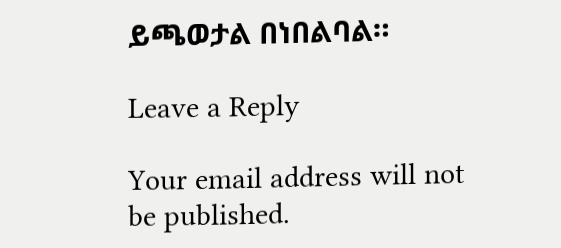ይጫወታል በነበልባል።

Leave a Reply

Your email address will not be published.